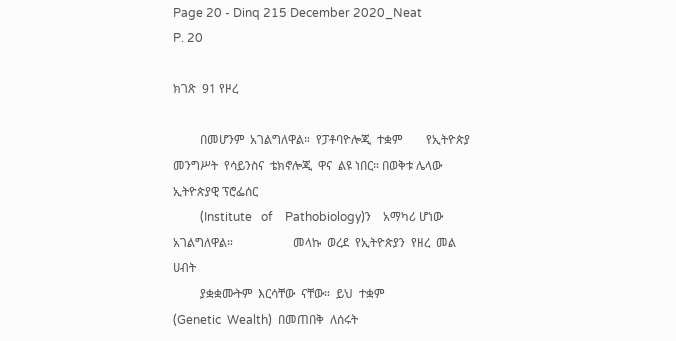Page 20 - Dinq 215 December 2020_Neat
P. 20

ክገጽ  91 የዞረ

         በመሆንም  አገልግለዋል።  የፓቶባዮሎጂ  ተቋም        የኢትዮጵያ  መንግሥት  የሳይንስና  ቴክኖሎጂ  ዋና  ልዩ ነበር። በወቅቱ ሌላው ኢትዮጵያዊ ፕሮፌሰር
         (Institute   of    Pathobiology)ን    አማካሪ ሆነው አገልግለዋል።                    መላኩ  ወረደ  የኢትዮጵያን  የዘረ  መል  ሀብት
         ያቋቋሙትም  እርሳቸው  ናቸው።  ይህ  ተቋም                                              (Genetic  Wealth)  በመጠበቅ  ለሰሩት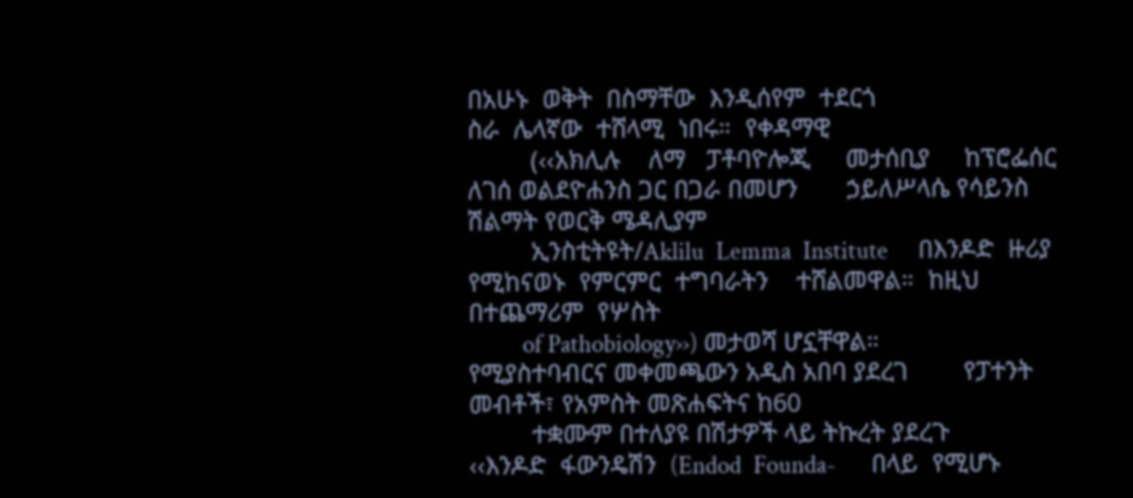በአሁኑ  ወቅት  በስማቸው  እንዲሰየም  ተደርጎ                                            ስራ  ሌላኛው  ተሸላሚ  ነበሩ።  የቀዳማዊ
         (‹‹አክሊሉ    ለማ   ፓቶባዮሎጂ     መታሰቢያ     ከፕሮፌሰር ለገሰ ወልደዮሐንስ ጋር በጋራ በመሆን       ኃይለሥላሴ የሳይንስ ሽልማት የወርቅ ሜዳሊያም
         ኢንስቲትዩት/Aklilu  Lemma  Institute     በእንዶድ  ዙሪያ  የሚከናወኑ  የምርምር  ተግባራትን    ተሸልመዋል።  ከዚህ  በተጨማሪም  የሦስት
         of Pathobiology››) መታወሻ ሆኗቸዋል።       የሚያስተባብርና መቀመጫውን አዲስ አበባ ያደረገ        የፓተንት መብቶች፣ የአምስት መጽሐፍትና ከ60
         ተቋሙም በተለያዩ በሽታዎች ላይ ትኩረት ያደረጉ        ‹‹እንዶድ  ፋውንዴሽን  (Endod  Founda-      በላይ  የሚሆኑ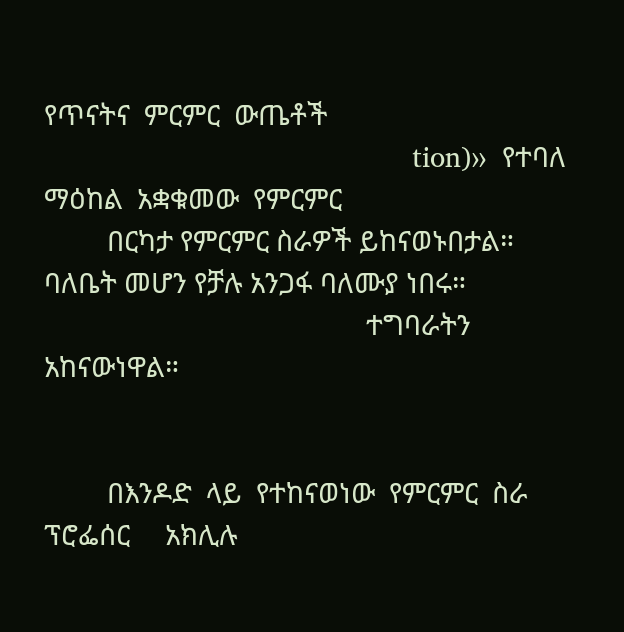የጥናትና  ምርምር  ውጤቶች
                                              tion)››  የተባለ  ማዕከል  አቋቁመው  የምርምር
         በርካታ የምርምር ስራዎች ይከናወኑበታል።                                                 ባለቤት መሆን የቻሉ አንጋፋ ባለሙያ ነበሩ።
                                              ተግባራትን አከናውነዋል።


         በእንዶድ  ላይ  የተከናወነው  የምርምር  ስራ                                             ፕሮፌሰር     አክሊሉ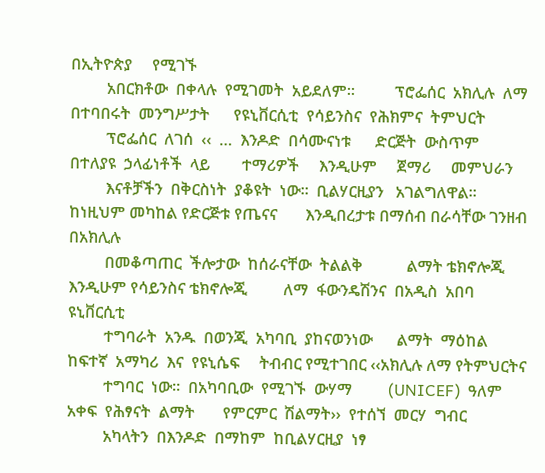በኢትዮጵያ     የሚገኙ
         አበርክቶው  በቀላሉ  የሚገመት  አይደለም።          ፕሮፌሰር  አክሊሉ  ለማ  በተባበሩት  መንግሥታት      የዩኒቨርሲቲ  የሳይንስና  የሕክምና  ትምህርት
         ፕሮፌሰር  ለገሰ  ‹‹  …  እንዶድ  በሳሙናነቱ      ድርጅት  ውስጥም  በተለያዩ  ኃላፊነቶች  ላይ        ተማሪዎች     እንዲሁም     ጀማሪ     መምህራን
         እናቶቻችን  በቅርስነት  ያቆዩት  ነው።  ቢልሃርዚያን   አገልግለዋል። ከነዚህም መካከል የድርጅቱ የጤናና       እንዲበረታቱ በማሰብ በራሳቸው ገንዘብ በአክሊሉ
         በመቆጣጠር  ችሎታው  ከሰራናቸው  ትልልቅ           ልማት ቴክኖሎጂ እንዲሁም የሳይንስና ቴክኖሎጂ         ለማ  ፋውንዴሽንና  በአዲስ  አበባ  ዩኒቨርሲቲ
         ተግባራት  አንዱ  በወንጂ  አካባቢ  ያከናወንነው      ልማት  ማዕከል  ከፍተኛ  አማካሪ  እና  የዩኒሴፍ     ትብብር የሚተገበር ‹‹አክሊሉ ለማ የትምህርትና
         ተግባር  ነው።  በአካባቢው  የሚገኙ  ውሃማ         (UNICEF)  ዓለም  አቀፍ  የሕፃናት  ልማት       የምርምር  ሽልማት››  የተሰኘ  መርሃ  ግብር
         አካላትን  በእንዶድ  በማከም  ከቢልሃርዚያ  ነፃ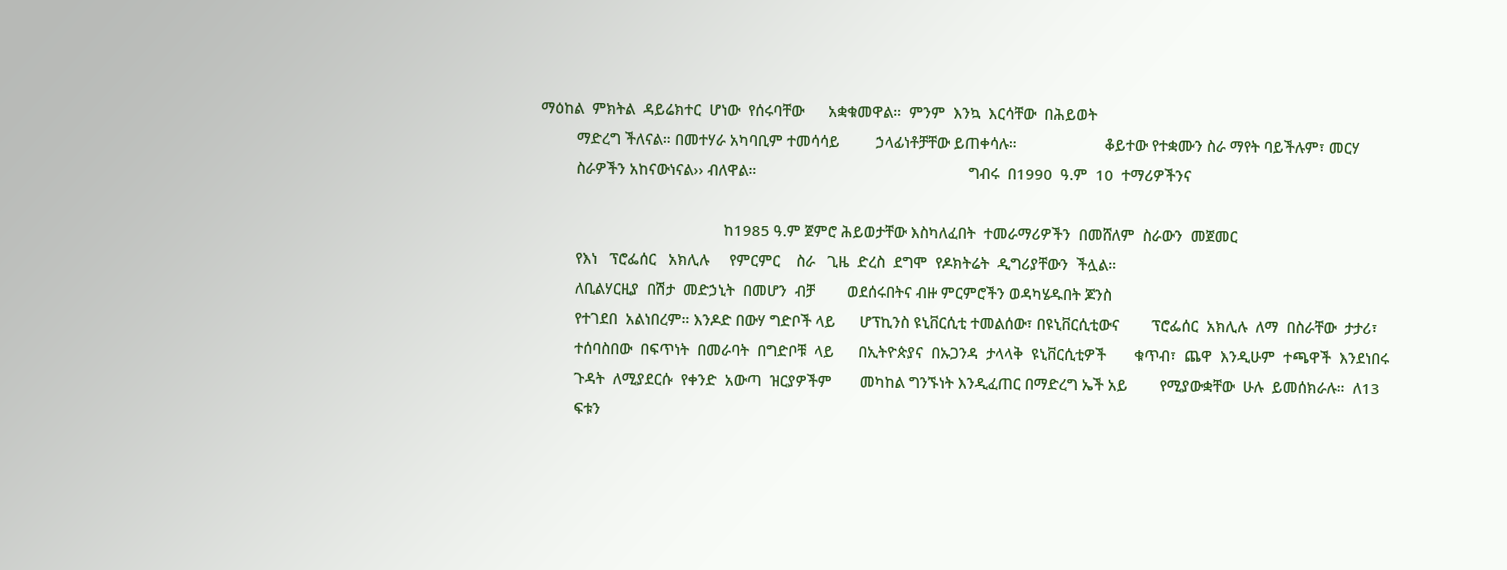ማዕከል  ምክትል  ዳይሬክተር  ሆነው  የሰሩባቸው      አቋቁመዋል።  ምንም  እንኳ  እርሳቸው  በሕይወት
         ማድረግ ችለናል። በመተሃራ አካባቢም ተመሳሳይ         ኃላፊነቶቻቸው ይጠቀሳሉ።                      ቆይተው የተቋሙን ስራ ማየት ባይችሉም፣ መርሃ
         ስራዎችን አከናውነናል›› ብለዋል።                                                     ግብሩ  በ1990  ዓ.ም  10  ተማሪዎችንና

                                              ከ1985 ዓ.ም ጀምሮ ሕይወታቸው እስካለፈበት  ተመራማሪዎችን  በመሸለም  ስራውን  መጀመር
         የእነ   ፕሮፌሰር   አክሊሉ     የምርምር    ስራ   ጊዜ  ድረስ  ደግሞ  የዶክትሬት  ዲግሪያቸውን  ችሏል።
         ለቢልሃርዚያ  በሽታ  መድኃኒት  በመሆን  ብቻ        ወደሰሩበትና ብዙ ምርምሮችን ወዳካሄዱበት ጆንስ
         የተገደበ  አልነበረም። እንዶድ በውሃ ግድቦች ላይ      ሆፕኪንስ ዩኒቨርሲቲ ተመልሰው፣ በዩኒቨርሲቲውና        ፕሮፌሰር  አክሊሉ  ለማ  በስራቸው  ታታሪ፣
         ተሰባስበው  በፍጥነት  በመራባት  በግድቦቹ  ላይ      በኢትዮጵያና  በኡጋንዳ  ታላላቅ  ዩኒቨርሲቲዎች       ቁጥብ፣  ጨዋ  እንዲሁም  ተጫዋች  እንደነበሩ
         ጉዳት  ለሚያደርሱ  የቀንድ  አውጣ  ዝርያዎችም       መካከል ግንኙነት እንዲፈጠር በማድረግ ኤች አይ        የሚያውቋቸው  ሁሉ  ይመሰክራሉ።  ለ13
         ፍቱን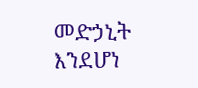መድኃኒት     እንደሆነ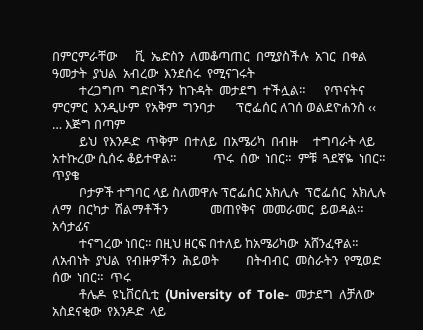በምርምራቸው      ቪ  ኤድስን  ለመቆጣጠር  በሚያስችሉ  አገር  በቀል    ዓመታት  ያህል  አብረው  እንደሰሩ  የሚናገሩት
         ተረጋግጦ  ግድቦችን  ከጉዳት  መታደግ  ተችሏል።      የጥናትና  ምርምር  እንዲሁም  የአቅም  ግንባታ       ፕሮፌሰር ለገሰ ወልደዮሐንስ ‹‹ … እጅግ በጣም
         ይህ  የእንዶድ  ጥቅም  በተለይ  በአሜሪካ  በብዙ     ተግባራት ላይ አተኩረው ሲሰሩ ቆይተዋል።            ጥሩ  ሰው  ነበር።  ምቹ  ጓደኛዬ  ነበር።  ጥያቄ
         ቦታዎች ተግባር ላይ ስለመዋሉ ፕሮፌሰር አክሊሉ  ፕሮፌሰር  አክሊሉ  ለማ  በርካታ  ሽልማቶችን              መጠየቅና  መመራመር  ይወዳል።  አሳታፊና
         ተናግረው ነበር። በዚህ ዘርፍ በተለይ ከአሜሪካው  አሸንፈዋል።  ለአብነት  ያህል  የብዙዎችን  ሕይወት         በትብብር  መስራትን  የሚወድ  ሰው  ነበር።  ጥሩ
         ቶሌዶ  ዩኒቨርሲቲ  (University  of  Tole-  መታደግ  ለቻለው  አስደናቂው  የእንዶድ  ላይ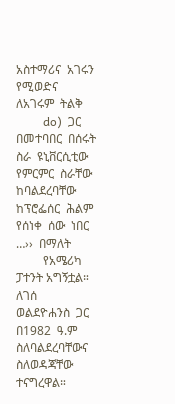አስተማሪና  አገሩን  የሚወድና  ለአገሩም  ትልቅ
         do)  ጋር  በመተባበር  በሰሩት  ስራ  ዩኒቨርሲቲው  የምርምር  ስራቸው  ከባልደረባቸው  ከፕሮፌሰር  ሕልም  የሰነቀ  ሰው  ነበር  …››  በማለት
         የአሜሪካ ፓተንት አግኝቷል።                    ለገሰ  ወልደዮሐንስ  ጋር  በ1982  ዓ.ም         ስለባልደረባቸውና ስለወዳጃቸው ተናግረዋል።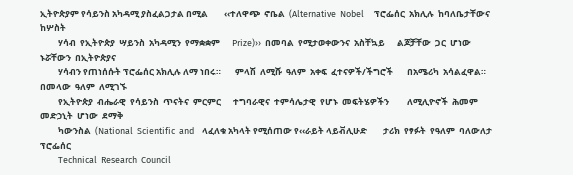ኢትዮጵያም የሳይንስ አካዳሚ ያስፈልጋታል በሚል        ‹‹ተለዋጭ  ኖቤል  (Alternative  Nobel     ፕሮፌሰር  አክሊሉ  ከባለቤታቸውና  ከሦስት
         ሃሳብ  የኢትዮጵያ  ሣይንስ  አካዳሚን  የማቋቋም      Prize)››  በመባል  የሚታወቀውንና  አስቸኳይ      ልጆቻቸው  ጋር  ሆነው  ኑሯቸውን  በኢትዮጵያና
         ሃሳብን የጠነሰሱት ፕሮፌሰር አክሊሉ ለማ ነበሩ።       ምላሽ  ለሚሹ  ዓለም  አቀፍ  ፈተናዎች/ችግሮች       በአሜሪካ  አሳልፈዋል።  በመላው  ዓለም  ለሚገኙ
         የኢትዮጵያ  ብሔራዊ  የሳይንስ  ጥናትና  ምርምር      ተግባራዊና  ተምሳሌታዊ  የሆኑ  መፍትሄዎችን         ለሚሊዮኖች  ሕመም  መድኃኒት  ሆነው  ደማቅ
         ካውንስል  (National  Scientific  and    ላፈለቁ አካላት የሚሰጠው የ‹‹ራይት ላይቭሊሁድ        ታሪክ  የፃፉት  የዓለም  ባለውለታ  ፕሮፌሰር
         Technical  Research  Council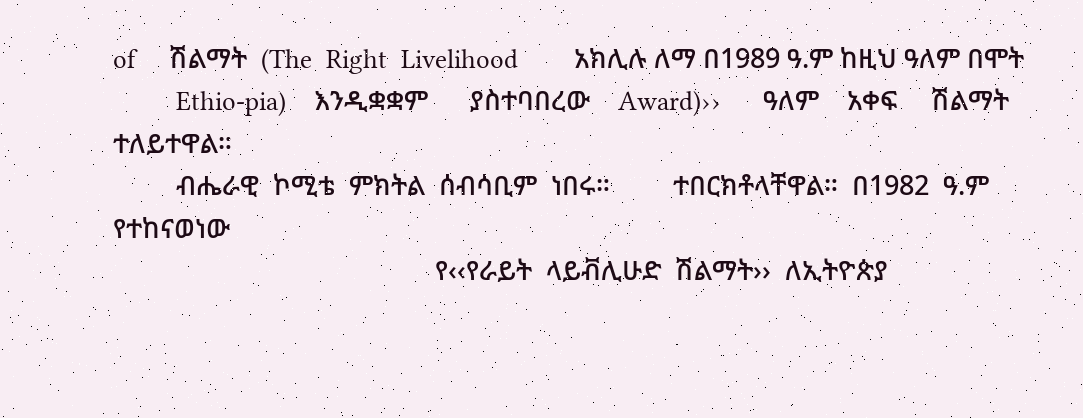of     ሽልማት  (The  Right  Livelihood        አክሊሉ ለማ በ1989 ዓ.ም ከዚህ ዓለም በሞት
         Ethio-pia)    እንዲቋቋም      ያስተባበረው    Award)››      ዓለም    አቀፍ     ሽልማት    ተለይተዋል።
         ብሔራዊ  ኮሚቴ  ምክትል  ሰብሳቢም  ነበሩ።         ተበርክቶላቸዋል።  በ1982  ዓ.ም  የተከናወነው
                                              የ‹‹የራይት  ላይቭሊሁድ  ሽልማት››  ለኢትዮጵያ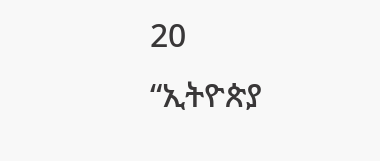20                                                                                  “ኢትዮጵያ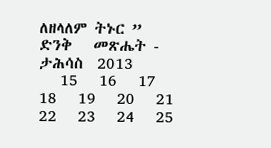ለዘላለም ትኑር ”                                                          ድንቅ   መጽሔት -  ታሕሳስ  2013
   15   16   17   18   19   20   21   22   23   24   25